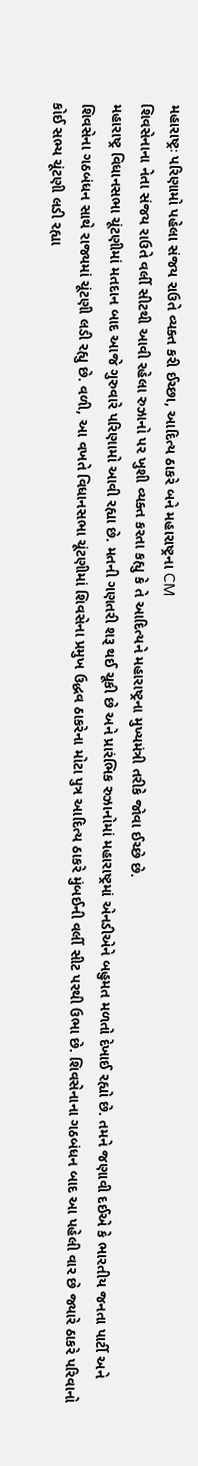મહારાષ્ટ્રઃ પરિણામો પહેલા સંજય રાઉતે વ્યક્ત કરી ઈચ્છા, આદિત્ય ઠાકરે બને મહારાષ્ટ્રના CM
શિવસેનાના નેતા સંજય રાઉતે વર્લી સીટથી આવી રહેલા રુઝાનો પર ખુશી વ્યક્ત કરતા કહ્યુ કે તે આદિત્યને મહારાષ્ટ્રના મુખ્યમંત્રી તરીકે જોવા ઈચ્છે છે.
મહારાષ્ટ્ર વિધાનસભા ચૂંટણીમાં મતદાન બાદ આજે ગુરુવારે પરિણામો આવી રહ્યા છે. મતની ગણતરી શરૂ થઈ ચૂકી છે અને પ્રારંભિક રુઝાનોમાં મહારાષ્ટ્રમાં એનડીએને બહુમત મળતો દેખાઈ રહ્યો છે. તમને જણાવી દઈએ કે ભારતીય જનતા પાર્ટી અને શિવસેના ગઠબંધન સાથે રાજ્યમાં ચૂંટણી લડી રહ્યુ છે. વળી, આ વખતે વિધાનસભા ચૂંટણીમાં શિવસેના પ્રમુખ ઉદ્ધવ ઠાકરેના મોટા પુત્ર આદિત્ય ઠાકરે મુંબઈની વર્લી સીટ પરથી ઉભા છે. શિવસેનાના ગઠબંધન બાદ આ પહેલી વાર છે જ્યારે ઠાકરે પરિવાનો કોઈ સભ્ય ચૂંટણી લડી રહ્યા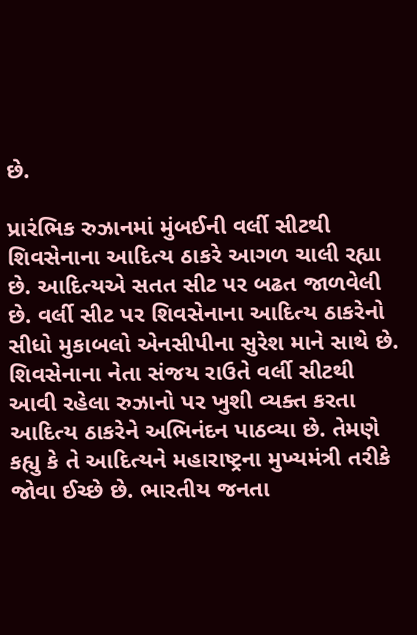છે.

પ્રારંભિક રુઝાનમાં મુંબઈની વર્લી સીટથી શિવસેનાના આદિત્ય ઠાકરે આગળ ચાલી રહ્યા છે. આદિત્યએ સતત સીટ પર બઢત જાળવેલી છે. વર્લી સીટ પર શિવસેનાના આદિત્ય ઠાકરેનો સીધો મુકાબલો એનસીપીના સુરેશ માને સાથે છે. શિવસેનાના નેતા સંજય રાઉતે વર્લી સીટથી આવી રહેલા રુઝાનો પર ખુશી વ્યક્ત કરતા આદિત્ય ઠાકરેને અભિનંદન પાઠવ્યા છે. તેમણે કહ્યુ કે તે આદિત્યને મહારાષ્ટ્રના મુખ્યમંત્રી તરીકે જોવા ઈચ્છે છે. ભારતીય જનતા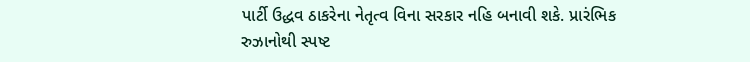પાર્ટી ઉદ્ધવ ઠાકરેના નેતૃત્વ વિના સરકાર નહિ બનાવી શકે. પ્રારંભિક રુઝાનોથી સ્પષ્ટ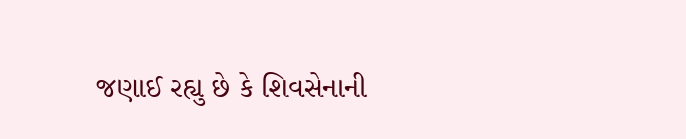જણાઈ રહ્યુ છે કે શિવસેનાની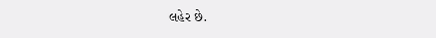લહેર છે.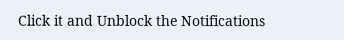Click it and Unblock the Notifications